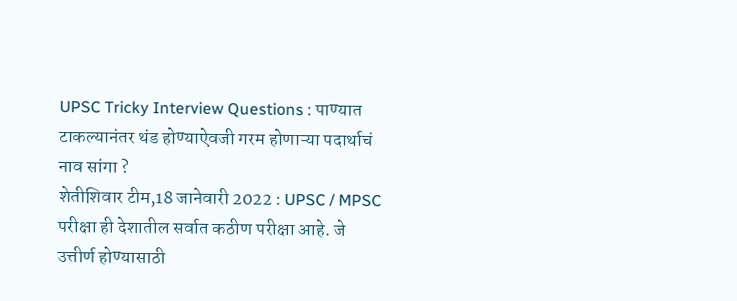UPSC Tricky Interview Questions : पाण्यात टाकल्यानंतर थंड होण्याऐवजी गरम होणाऱ्या पदार्थाचं नाव सांगा ?
शेतीशिवार टीम,18 जानेवारी 2022 : UPSC / MPSC परीक्षा ही देशातील सर्वात कठीण परीक्षा आहे. जे उत्तीर्ण होण्यासाठी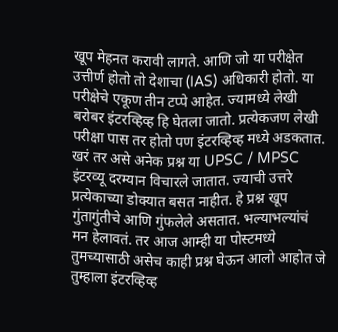खूप मेहनत करावी लागते. आणि जो या परीक्षेत उत्तीर्ण होतो तो देशाचा (IAS) अधिकारी होतो. या परीक्षेचे एकूण तीन टप्पे आहेत. ज्यामध्ये लेखी बरोबर इंटरव्हिव्ह हि घेतला जातो. प्रत्येकजण लेखी परीक्षा पास तर होतो पण इंटरव्हिव्ह मध्ये अडकतात.
खरं तर असे अनेक प्रश्न या UPSC / MPSC इंटरव्यू दरम्यान विचारले जातात. ज्याची उत्तरे प्रत्येकाच्या डोक्यात बसत नाहीत. हे प्रश्न खूप गुंतागुंतीचे आणि गुंफलेले असतात. भल्याभल्यांचं मन हेलावतं. तर आज आम्ही या पोस्टमध्ये तुमच्यासाठी असेच काही प्रश्न घेऊन आलो आहोत जे तुम्हाला इंटरव्हिव्ह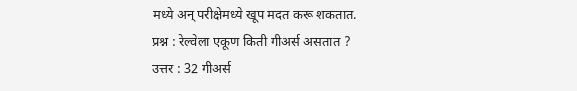मध्ये अन् परीक्षेमध्ये खूप मदत करू शकतात.
प्रश्न : रेल्वेला एकूण किती गीअर्स असतात ?
उत्तर : 32 गीअर्स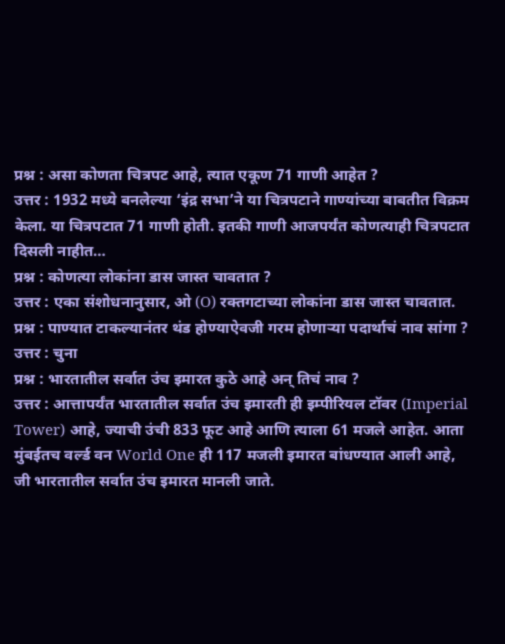प्रश्न : असा कोणता चित्रपट आहे, त्यात एकूण 71 गाणी आहेत ?
उत्तर : 1932 मध्ये बनलेल्या ‘इंद्र सभा’ने या चित्रपटाने गाण्यांच्या बाबतीत विक्रम केला. या चित्रपटात 71 गाणी होती. इतकी गाणी आजपर्यंत कोणत्याही चित्रपटात दिसली नाहीत…
प्रश्न : कोणत्या लोकांना डास जास्त चावतात ?
उत्तर : एका संशोधनानुसार, ओ (O) रक्तगटाच्या लोकांना डास जास्त चावतात.
प्रश्न : पाण्यात टाकल्यानंतर थंड होण्याऐवजी गरम होणाऱ्या पदार्थाचं नाव सांगा ?
उत्तर : चुना
प्रश्न : भारतातील सर्वात उंच इमारत कुठे आहे अन् तिचं नाव ?
उत्तर : आत्तापर्यंत भारतातील सर्वात उंच इमारती ही इम्पीरियल टॉवर (Imperial Tower) आहे, ज्याची उंची 833 फूट आहे आणि त्याला 61 मजले आहेत. आता मुंबईतच वर्ल्ड वन World One ही 117 मजली इमारत बांधण्यात आली आहे, जी भारतातील सर्वात उंच इमारत मानली जाते.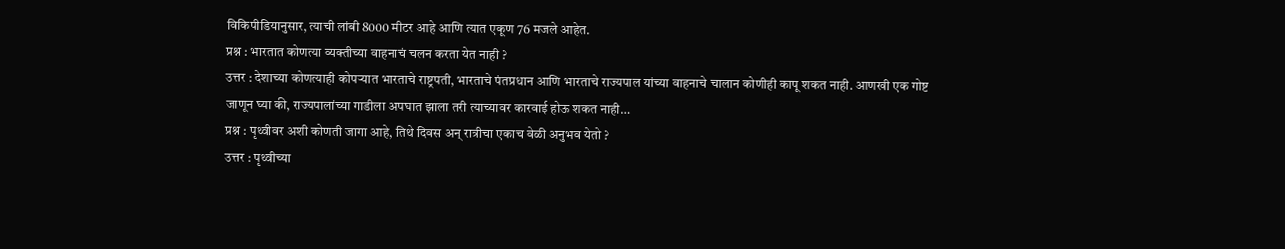विकिपीडियानुसार, त्याची लांबी 8000 मीटर आहे आणि त्यात एकूण 76 मजले आहेत.
प्रश्न : भारतात कोणत्या व्यक्तीच्या वाहनाचं चलन करता येत नाही ?
उत्तर : देशाच्या कोणत्याही कोपऱ्यात भारताचे राष्ट्रपती, भारताचे पंतप्रधान आणि भारताचे राज्यपाल यांच्या वाहनाचे चालान कोणीही कापू शकत नाही. आणखी एक गोष्ट जाणून घ्या की, राज्यपालांच्या गाडीला अपघात झाला तरी त्याच्यावर कारवाई होऊ शकत नाही…
प्रश्न : पृथ्वीवर अशी कोणती जागा आहे, तिथे दिवस अन् रात्रीचा एकाच वेळी अनुभव येतो ?
उत्तर : पृथ्वीच्या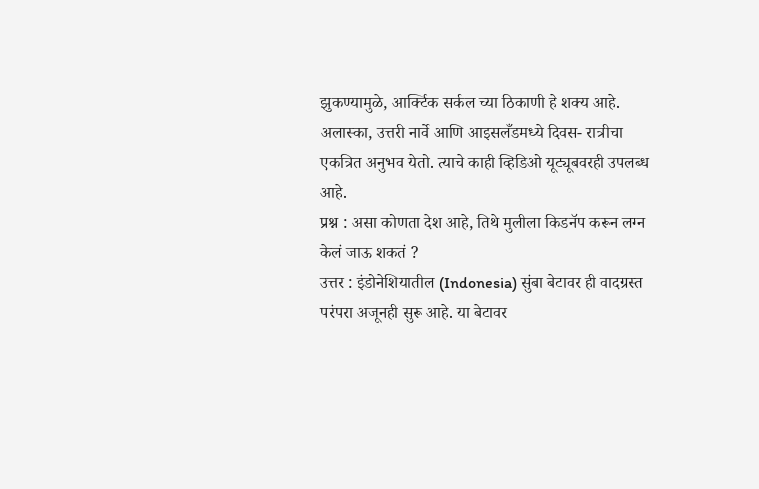झुकण्यामुळे, आर्क्टिक सर्कल च्या ठिकाणी हे शक्य आहे. अलास्का, उत्तरी नार्वे आणि आइसलँडमध्ये दिवस- रात्रीचा एकत्रित अनुभव येतो. त्याचे काही व्हिडिओ यूट्यूबवरही उपलब्ध आहे.
प्रश्न : असा कोणता देश आहे, तिथे मुलीला किडनॅप करून लग्न केलं जाऊ शकतं ?
उत्तर : इंडोनेशियातील (Indonesia) सुंबा बेटावर ही वादग्रस्त परंपरा अजूनही सुरू आहे. या बेटावर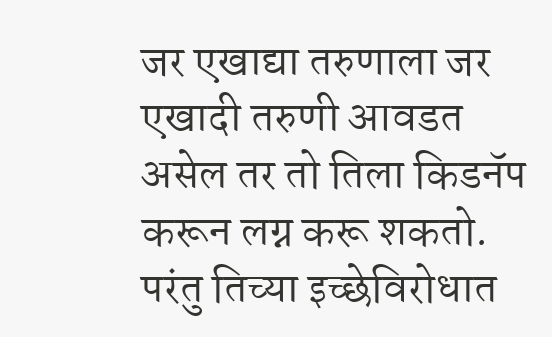जर एखाद्या तरुणाला जर एखादी तरुणी आवडत असेल तर तो तिला किडनॅप करून लग्न करू शकतो. परंतु तिच्या इच्छेविरोधात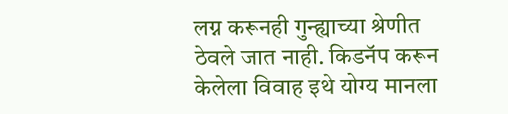लग्न करूनही गुन्ह्याच्या श्रेणीत ठेवले जात नाही. किडनॅप करून केलेला विवाह इथे योग्य मानला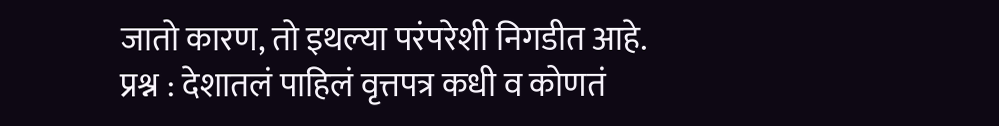जातो कारण, तो इथल्या परंपरेशी निगडीत आहे.
प्रश्न : देशातलं पाहिलं वृत्तपत्र कधी व कोणतं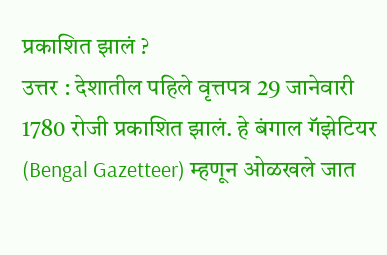प्रकाशित झालं ?
उत्तर : देशातील पहिले वृत्तपत्र 29 जानेवारी 1780 रोजी प्रकाशित झालं. हे बंगाल गॅझेटियर (Bengal Gazetteer) म्हणून ओळखले जात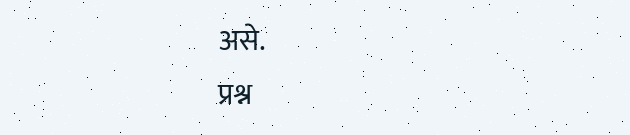असे.
प्रश्न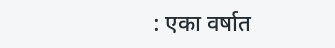: एका वर्षात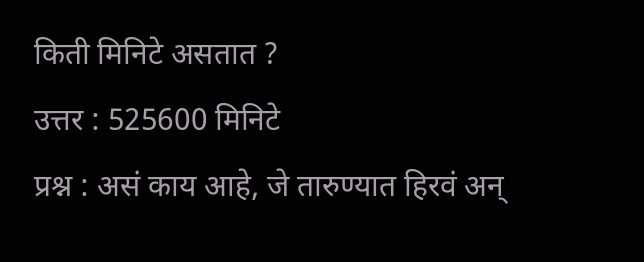किती मिनिटे असतात ?
उत्तर : 525600 मिनिटे
प्रश्न : असं काय आहे, जे तारुण्यात हिरवं अन्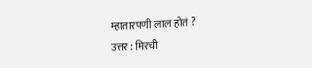म्हातारपणी लाल होतं ?
उत्तर : मिरची